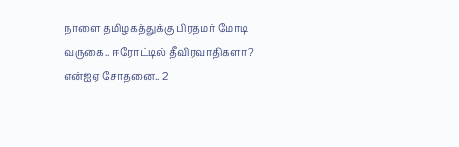நாளை தமிழகத்துக்கு பிரதமர் மோடி வருகை.. ஈரோட்டில் தீவிரவாதிகளா? என்ஐஏ சோதனை.. 2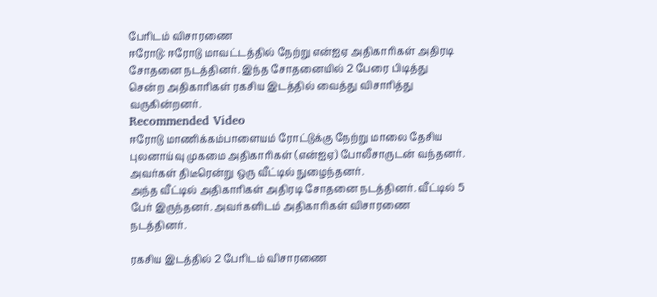பேரிடம் விசாரணை
ஈரோடு: ஈரோடு மாவட்டத்தில் நேற்று என்ஐஏ அதிகாரிகள் அதிரடி சோதனை நடத்தினர். இந்த சோதனையில் 2 பேரை பிடித்து சென்ற அதிகாரிகள் ரகசிய இடத்தில் வைத்து விசாரித்து வருகின்றனர்.
Recommended Video
ஈரோடு மாணிக்கம்பாளையம் ரோட்டுக்கு நேற்று மாலை தேசிய புலனாய்வு முகமை அதிகாரிகள் (என்ஐஏ) போலீசாருடன் வந்தனர். அவர்கள் திடீரென்று ஒரு வீட்டில் நுழைந்தனர்.
அந்த வீட்டில் அதிகாரிகள் அதிரடி சோதனை நடத்தினர். வீட்டில் 5 பேர் இருந்தனர். அவர்களிடம் அதிகாரிகள் விசாரணை நடத்தினர்.

ரகசிய இடத்தில் 2 பேரிடம் விசாரணை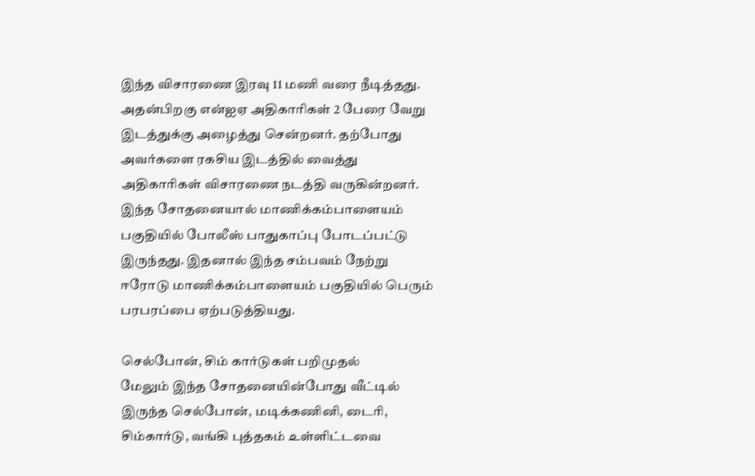இந்த விசாரணை இரவு 11 மணி வரை நீடித்தது. அதன்பிறகு என்ஐஏ அதிகாரிகள் 2 பேரை வேறு இடத்துக்கு அழைத்து சென்றனர். தற்போது அவர்களை ரகசிய இடத்தில் வைத்து அதிகாரிகள் விசாரணை நடத்தி வருகின்றனர். இந்த சோதனையால் மாணிக்கம்பாளையம் பகுதியில் போலீஸ் பாதுகாப்பு போடப்பட்டு இருந்தது. இதனால் இந்த சம்பவம் நேற்று ஈரோடு மாணிக்கம்பாளையம் பகுதியில் பெரும் பரபரப்பை ஏற்படுத்தியது.

செல்போன், சிம் கார்டுகள் பறிமுதல்
மேலும் இந்த சோதனையின்போது வீட்டில் இருந்த செல்போன், மடிக்கணினி, டைரி, சிம்கார்டு, வங்கி புத்தகம் உள்ளிட்டவை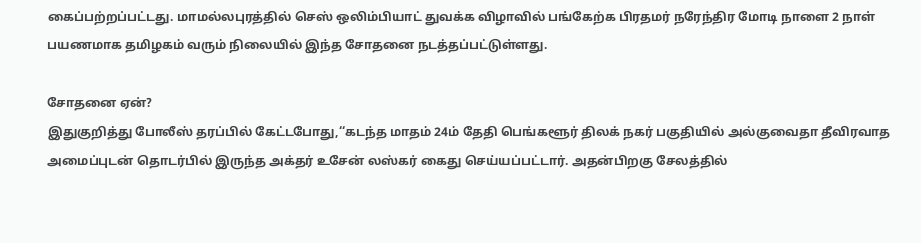கைப்பற்றப்பட்டது. மாமல்லபுரத்தில் செஸ் ஒலிம்பியாட் துவக்க விழாவில் பங்கேற்க பிரதமர் நரேந்திர மோடி நாளை 2 நாள் பயணமாக தமிழகம் வரும் நிலையில் இந்த சோதனை நடத்தப்பட்டுள்ளது.

சோதனை ஏன்?
இதுகுறித்து போலீஸ் தரப்பில் கேட்டபோது,‘‘கடந்த மாதம் 24ம் தேதி பெங்களூர் திலக் நகர் பகுதியில் அல்குவைதா தீவிரவாத அமைப்புடன் தொடர்பில் இருந்த அக்தர் உசேன் லஸ்கர் கைது செய்யப்பட்டார். அதன்பிறகு சேலத்தில்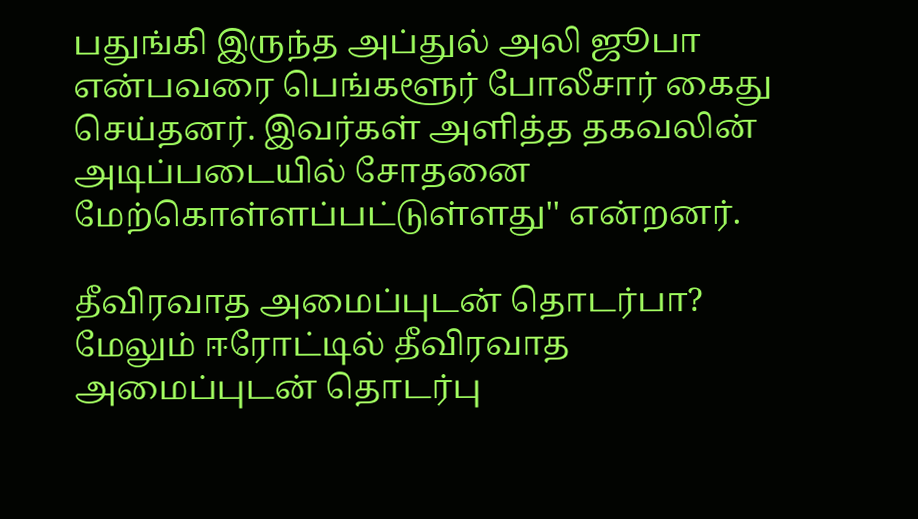பதுங்கி இருந்த அப்துல் அலி ஜூபா என்பவரை பெங்களூர் போலீசார் கைது செய்தனர். இவர்கள் அளித்த தகவலின் அடிப்படையில் சோதனை மேற்கொள்ளப்பட்டுள்ளது'' என்றனர்.

தீவிரவாத அமைப்புடன் தொடர்பா?
மேலும் ஈரோட்டில் தீவிரவாத அமைப்புடன் தொடர்பு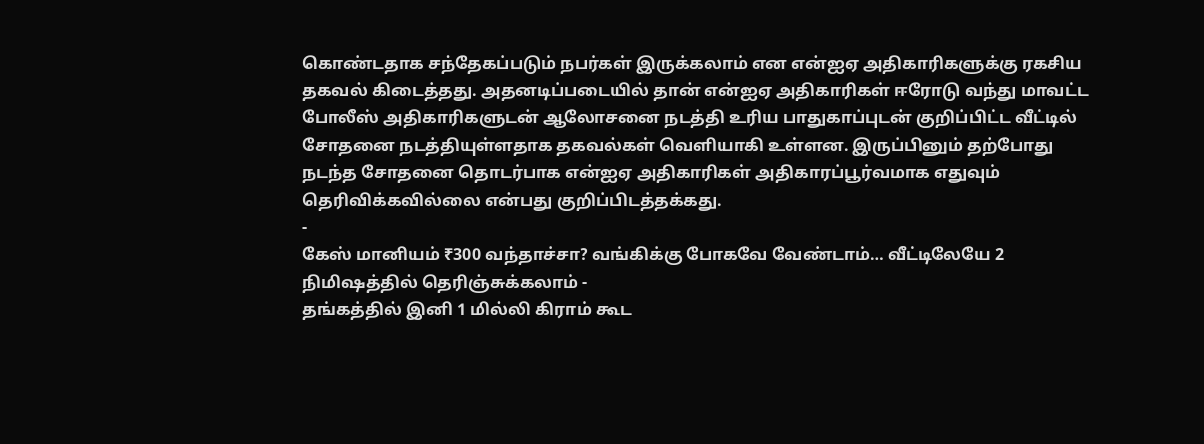கொண்டதாக சந்தேகப்படும் நபர்கள் இருக்கலாம் என என்ஐஏ அதிகாரிகளுக்கு ரகசிய தகவல் கிடைத்தது. அதனடிப்படையில் தான் என்ஐஏ அதிகாரிகள் ஈரோடு வந்து மாவட்ட போலீஸ் அதிகாரிகளுடன் ஆலோசனை நடத்தி உரிய பாதுகாப்புடன் குறிப்பிட்ட வீட்டில் சோதனை நடத்தியுள்ளதாக தகவல்கள் வெளியாகி உள்ளன. இருப்பினும் தற்போது நடந்த சோதனை தொடர்பாக என்ஐஏ அதிகாரிகள் அதிகாரப்பூர்வமாக எதுவும் தெரிவிக்கவில்லை என்பது குறிப்பிடத்தக்கது.
-
கேஸ் மானியம் ₹300 வந்தாச்சா? வங்கிக்கு போகவே வேண்டாம்… வீட்டிலேயே 2 நிமிஷத்தில் தெரிஞ்சுக்கலாம் -
தங்கத்தில் இனி 1 மில்லி கிராம் கூட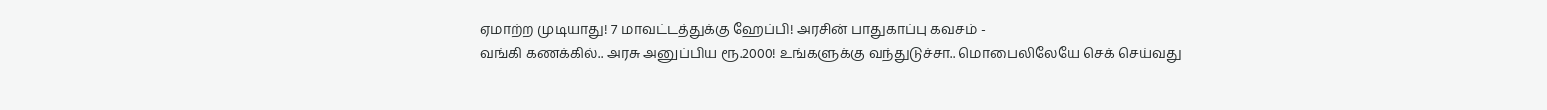ஏமாற்ற முடியாது! 7 மாவட்டத்துக்கு ஹேப்பி! அரசின் பாதுகாப்பு கவசம் -
வங்கி கணக்கில்.. அரசு அனுப்பிய ரூ.2000! உங்களுக்கு வந்துடுச்சா.. மொபைலிலேயே செக் செய்வது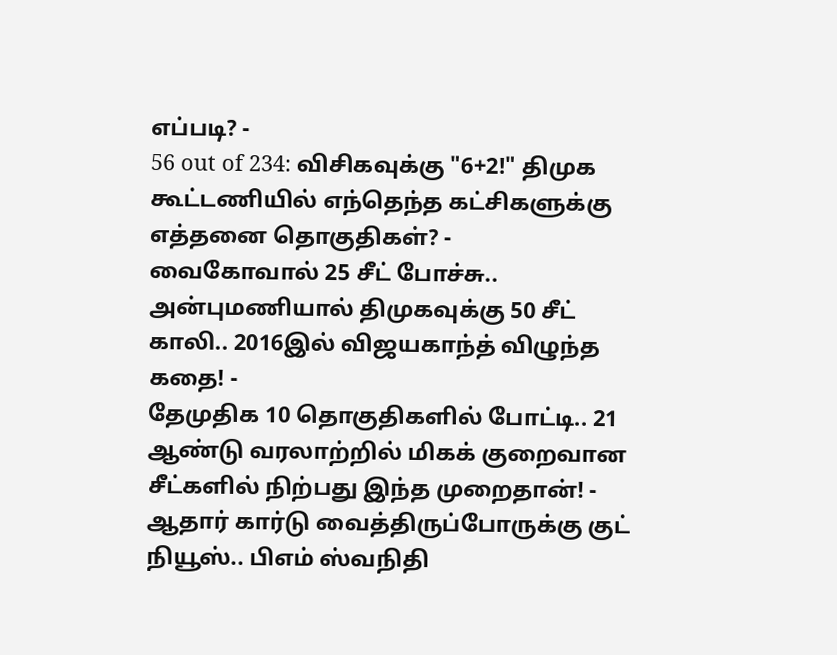எப்படி? -
56 out of 234: விசிகவுக்கு "6+2!" திமுக கூட்டணியில் எந்தெந்த கட்சிகளுக்கு எத்தனை தொகுதிகள்? -
வைகோவால் 25 சீட் போச்சு.. அன்புமணியால் திமுகவுக்கு 50 சீட் காலி.. 2016இல் விஜயகாந்த் விழுந்த கதை! -
தேமுதிக 10 தொகுதிகளில் போட்டி.. 21 ஆண்டு வரலாற்றில் மிகக் குறைவான சீட்களில் நிற்பது இந்த முறைதான்! -
ஆதார் கார்டு வைத்திருப்போருக்கு குட் நியூஸ்.. பிஎம் ஸ்வநிதி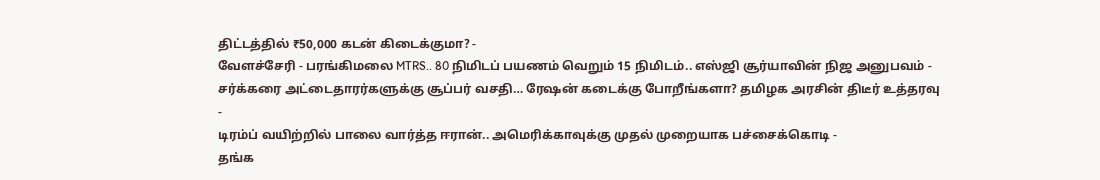திட்டத்தில் ₹50,000 கடன் கிடைக்குமா? -
வேளச்சேரி - பரங்கிமலை MTRS.. 80 நிமிடப் பயணம் வெறும் 15 நிமிடம்.. எஸ்ஜி சூர்யாவின் நிஜ அனுபவம் -
சர்க்கரை அட்டைதாரர்களுக்கு சூப்பர் வசதி… ரேஷன் கடைக்கு போறீங்களா? தமிழக அரசின் திடீர் உத்தரவு -
டிரம்ப் வயிற்றில் பாலை வார்த்த ஈரான்.. அமெரிக்காவுக்கு முதல் முறையாக பச்சைக்கொடி -
தங்க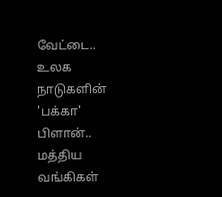வேட்டை.. உலக நாடுகளின் 'பக்கா' பிளான்.. மத்திய வங்கிகள்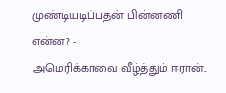முண்டியடிப்பதன் பின்னணி என்ன? -
அமெரிக்காவை வீழ்த்தும் ஈரான்..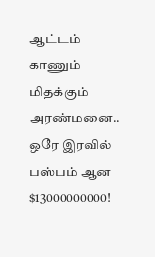ஆட்டம் காணும் மிதக்கும் அரண்மனை.. ஒரே இரவில் பஸ்பம் ஆன $13000000000!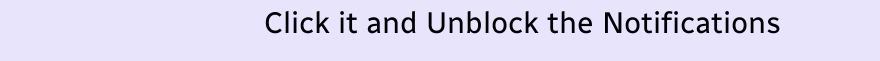Click it and Unblock the Notifications